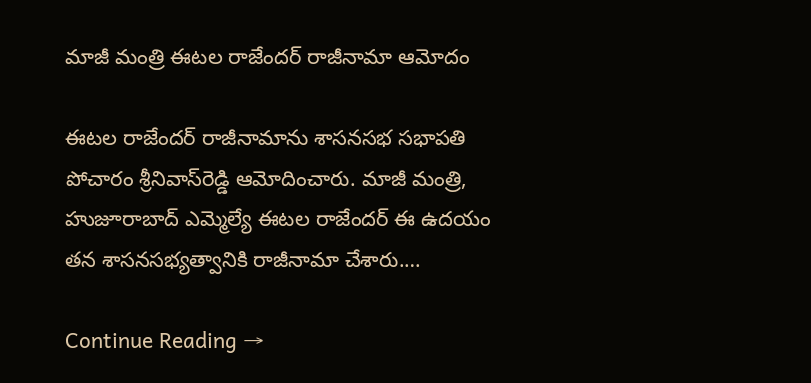మాజీ మంత్రి ఈటల రాజేందర్‌ రాజీనామా ఆమోదం

ఈటల రాజేందర్‌ రాజీనామాను శాసనసభ సభాపతి పోచారం శ్రీనివాస్‌రెడ్డి ఆమోదించారు. మాజీ మంత్రి, హుజూరాబాద్‌ ఎమ్మెల్యే ఈటల రాజేందర్‌ ఈ ఉదయం తన శాసనసభ్యత్వానికి రాజీనామా చేశారు.…

Continue Reading →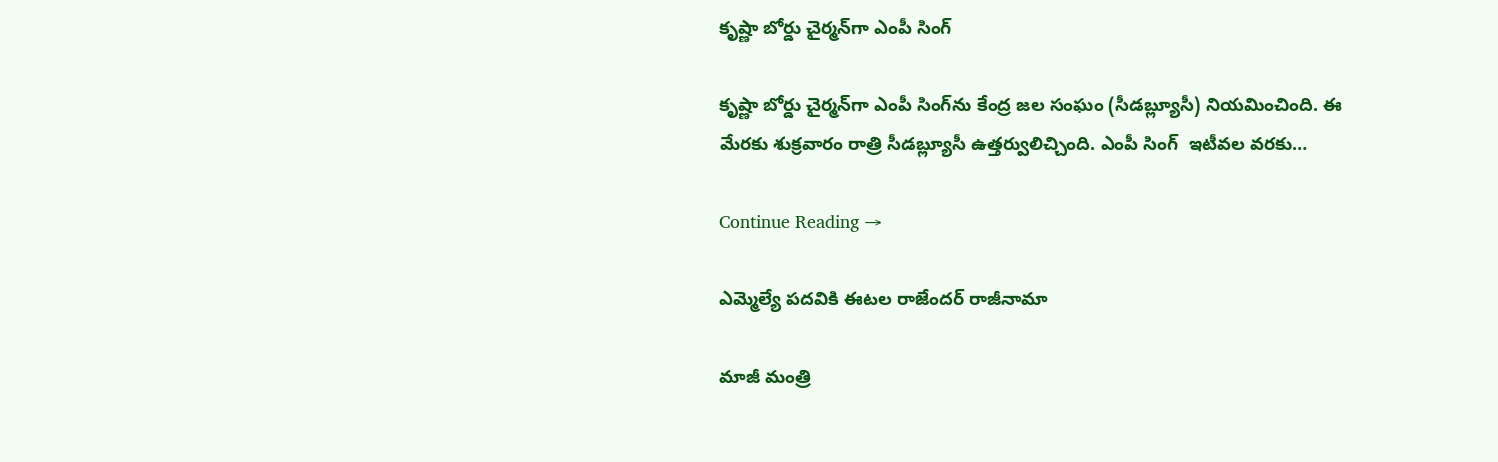కృష్ణా బోర్డు చైర్మన్‌గా ఎంపీ సింగ్‌

కృష్ణా బోర్డు చైర్మన్‌గా ఎంపీ సింగ్‌ను కేంద్ర జల సంఘం (సీడబ్ల్యూసీ) నియమించింది. ఈ మేరకు శుక్రవారం రాత్రి సీడబ్ల్యూసీ ఉత్తర్వులిచ్చింది. ఎంపీ సింగ్‌  ఇటీవల వరకు…

Continue Reading →

ఎమ్మెల్యే పదవికి ఈటల రాజేందర్‌ రాజీనామా

మాజీ మంత్రి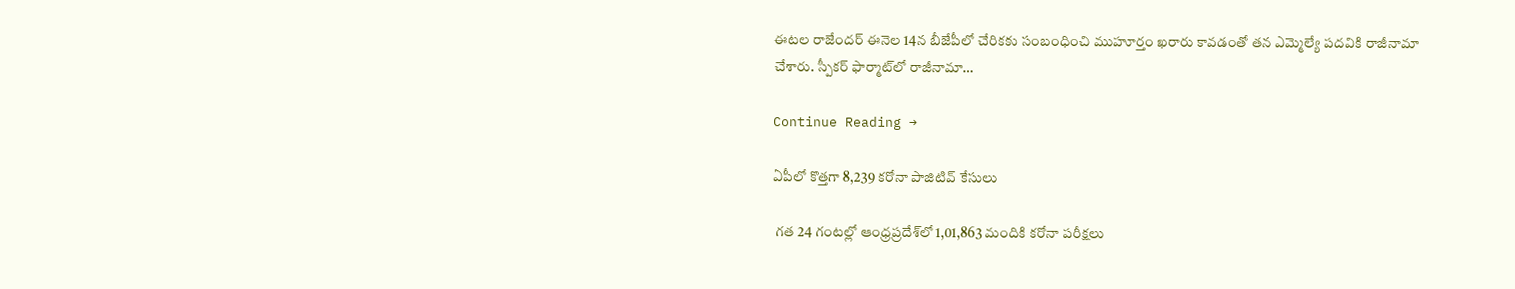ఈటల రాజేందర్‌ ఈనెల 14న బీజేపీలో చేరికకు సంబంధించి ముహూర్తం ఖరారు కావడంతో తన ఎమ్మెల్యే పదవికి రాజీనామా చేశారు. స్పీకర్‌ ఫార్మాట్‌లో రాజీనామా…

Continue Reading →

ఏపీలో కొత్తగా 8,239 కరోనా పాజిటివ్‌ కేసులు

 గత 24 గంటల్లో ఆంధ్రప్రదేశ్‌లో 1,01,863 మందికి కరోనా పరీక్షలు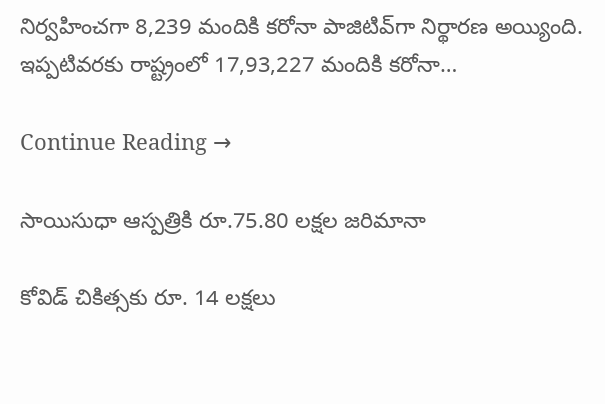నిర్వహించగా 8,239 మందికి కరోనా పాజిటివ్‌గా నిర్థారణ అయ్యింది. ఇప్పటివరకు రాష్ట్రంలో 17,93,227 మందికి కరోనా…

Continue Reading →

సాయిసుధా ఆస్పత్రికి రూ.75.80 లక్షల జరిమానా

కోవిడ్ చికిత్సకు రూ. 14 లక్షలు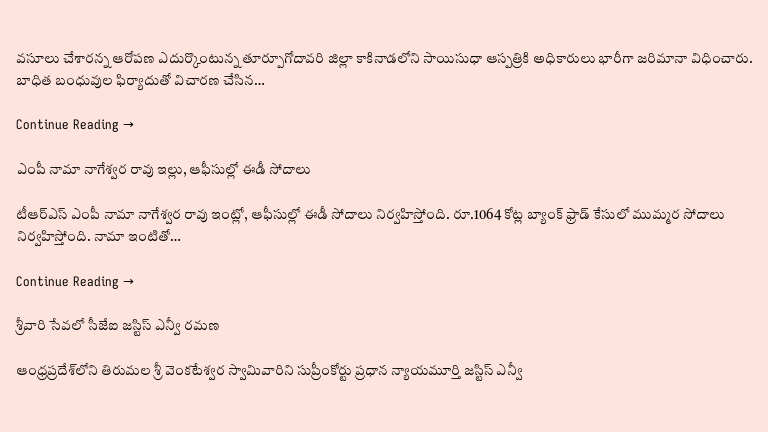వసూలు చేశారన్న ఆరోపణ ఎదుర్కొంటున్న తూర్పూగోదావరి జిల్లా కాకినాడలోని సాయిసుధా ఆస్పత్రికి అధికారులు భారీగా జరిమానా విధించారు. బాధిత బంధువుల ఫిర్యాదుతో విచారణ చేసిన…

Continue Reading →

ఎంపీ నామా నాగేశ్వర రావు ఇల్లు, ఆఫీసుల్లో ఈడీ సోదాలు

టీఆర్ఎస్ ఎంపీ నామా నాగేశ్వర రావు ఇంట్లో, ఆఫీసుల్లో ఈడీ సోదాలు నిర్వహిస్తోంది. రూ.1064 కోట్ల బ్యాంక్ ఫ్రాడ్ కేసులో ముమ్మర సోదాలు నిర్వహిస్తోంది. నామా ఇంటితో…

Continue Reading →

శ్రీవారి సేవలో సీజేఐ జస్టిస్‌ ఎన్వీ రమణ

ఆంధ్రప్రదేశ్‌లోని తిరుమల శ్రీ వెంకటేశ్వర స్వామివారిని సుప్రీంకోర్టు ప్రధాన న్యాయమూర్తి జస్టిస్‌ ఎన్వీ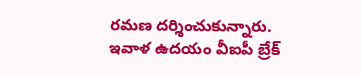రమణ దర్శించుకున్నారు. ఇవాళ ఉదయం వీఐపీ బ్రేక్‌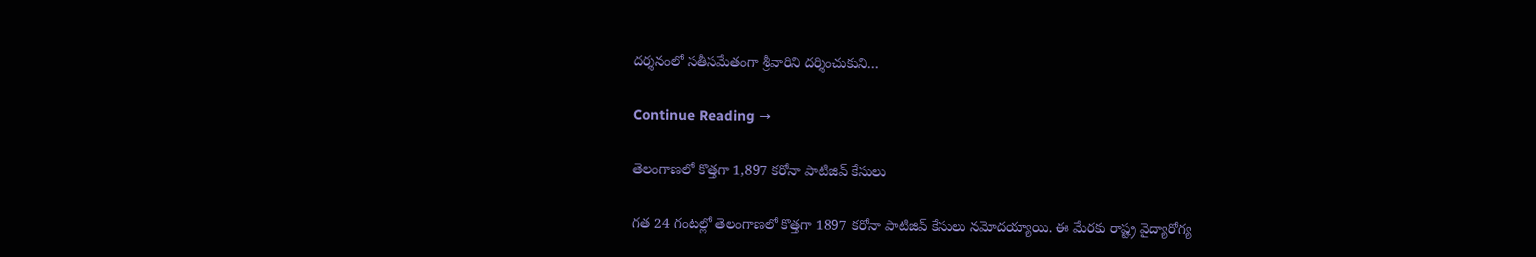దర్శనంలో సతీసమేతంగా శ్రీవారిని దర్శించుకుని…

Continue Reading →

తెలంగాణలో కొత్తగా 1,897 కరోనా పాటిజివ్‌ కేసులు

గత 24 గంటల్లో తెలంగాణలో కొత్తగా 1897 కరోనా పాటిజివ్‌ కేసులు నమోదయ్యాయి. ఈ మేరకు రాష్ట్ర వైద్యారోగ్య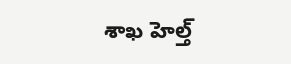శాఖ హెల్త్‌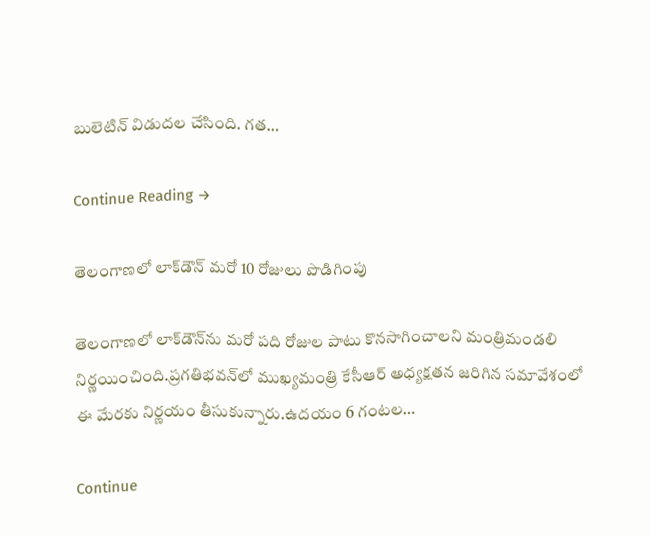బులెటిన్‌ విడుదల చేసింది. గత…

Continue Reading →

తెలంగాణలో లాక్‌డౌన్‌ మరో 10 రోజులు పొడిగింపు

తెలంగాణలో లాక్‌డౌన్‌ను మరో పది రోజుల పాటు కొనసాగించాలని మంత్రిమండలి నిర్ణయించింది.ప్రగతిభవన్‌లో ముఖ్యమంత్రి కేసీఆర్‌ అధ్యక్షతన జరిగిన సమావేశంలో ఈ మేరకు నిర్ణయం తీసుకున్నారు.ఉదయం 6 గంటల…

Continue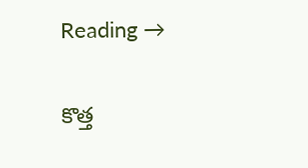Reading →

కొత్త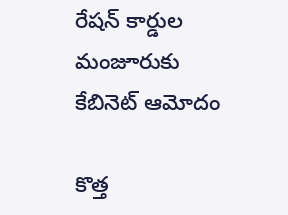రేషన్‌ కార్డుల మంజూరుకు కేబినెట్‌ ఆమోదం

కొత్త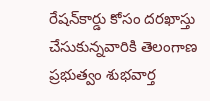రేషన్‌కార్డు కోసం దరఖాస్తు చేసుకున్నవారికి తెలంగాణ ప్రభుత్వం శుభవార్త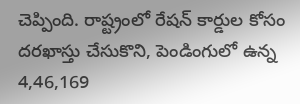చెప్పింది. రాష్ట్రంలో రేషన్ కార్డుల కోసం దరఖాస్తు చేసుకొని, పెండింగులో ఉన్న 4,46,169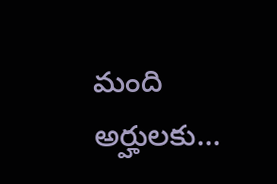మంది అర్హులకు…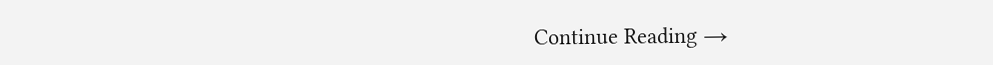Continue Reading →